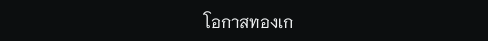โอกาสทองเก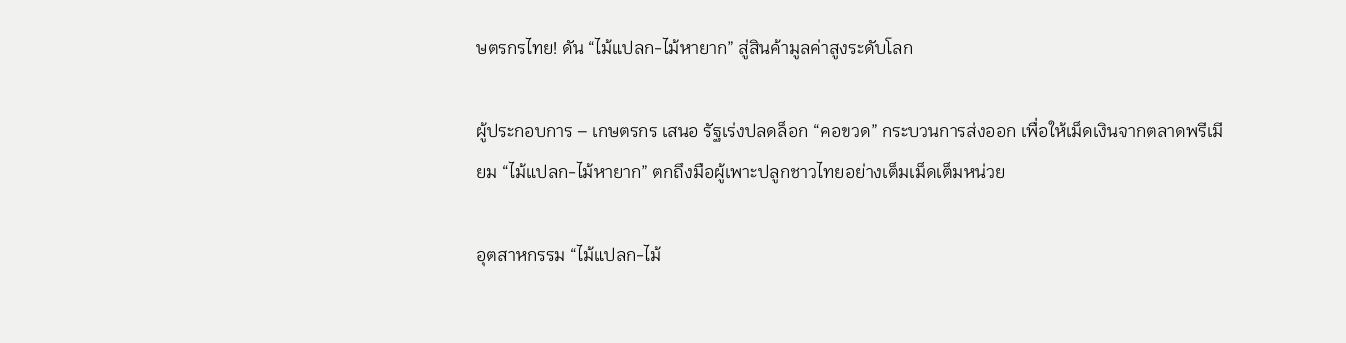ษตรกรไทย! ดัน “ไม้แปลก-ไม้หายาก” สู่สินค้ามูลค่าสูงระดับโลก

ผู้ประกอบการ – เกษตรกร เสนอ รัฐเร่งปลดล็อก “คอขวด” กระบวนการส่งออก เพื่อให้เม็ดเงินจากตลาดพรีเมียม “ไม้แปลก-ไม้หายาก” ตกถึงมือผู้เพาะปลูกชาวไทยอย่างเต็มเม็ดเต็มหน่วย

อุตสาหกรรม “ไม้แปลก-ไม้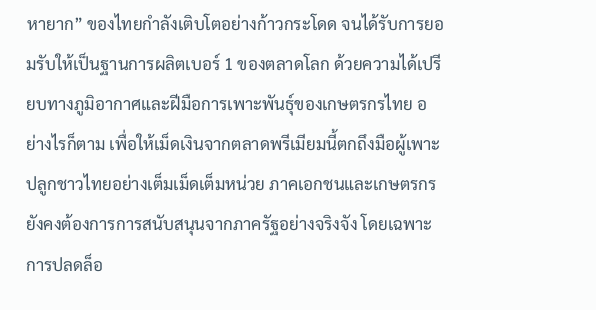หายาก” ของไทยกำลังเติบโตอย่างก้าวกระโดด จนได้รับการยอมรับให้เป็นฐานการผลิตเบอร์ 1 ของตลาดโลก ด้วยความได้เปรียบทางภูมิอากาศและฝีมือการเพาะพันธุ์ของเกษตรกรไทย อย่างไรก็ตาม เพื่อให้เม็ดเงินจากตลาดพรีเมียมนี้ตกถึงมือผู้เพาะปลูกชาวไทยอย่างเต็มเม็ดเต็มหน่วย ภาคเอกชนและเกษตรกรยังคงต้องการการสนับสนุนจากภาครัฐอย่างจริงจัง โดยเฉพาะการปลดล็อ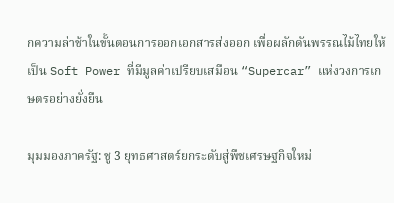กความล่าช้าในขั้นตอนการออกเอกสารส่งออก เพื่อผลักดันพรรณไม้ไทยให้เป็น Soft Power ที่มีมูลค่าเปรียบเสมือน “Supercar” แห่งวงการเกษตรอย่างยั่งยืน

มุมมองภาครัฐ: ชู 3 ยุทธศาสตร์ยกระดับสู่พืชเศรษฐกิจใหม่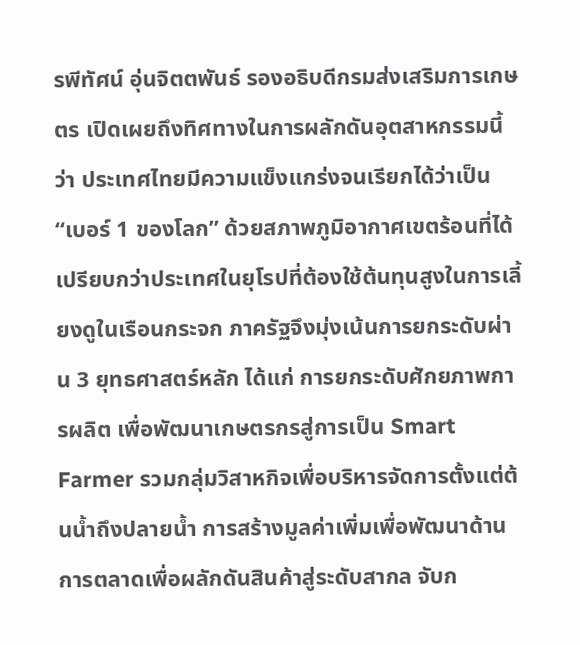รพีทัศน์ อุ่นจิตตพันธ์ รองอธิบดีกรมส่งเสริมการเกษตร เปิดเผยถึงทิศทางในการผลักดันอุตสาหกรรมนี้ว่า ประเทศไทยมีความแข็งแกร่งจนเรียกได้ว่าเป็น “เบอร์ 1 ของโลก” ด้วยสภาพภูมิอากาศเขตร้อนที่ได้เปรียบกว่าประเทศในยุโรปที่ต้องใช้ต้นทุนสูงในการเลี้ยงดูในเรือนกระจก ภาครัฐจึงมุ่งเน้นการยกระดับผ่าน 3 ยุทธศาสตร์หลัก ได้แก่ การยกระดับศักยภาพการผลิต เพื่อพัฒนาเกษตรกรสู่การเป็น Smart Farmer รวมกลุ่มวิสาหกิจเพื่อบริหารจัดการตั้งแต่ต้นน้ำถึงปลายน้ำ การสร้างมูลค่าเพิ่มเพื่อพัฒนาด้านการตลาดเพื่อผลักดันสินค้าสู่ระดับสากล จับก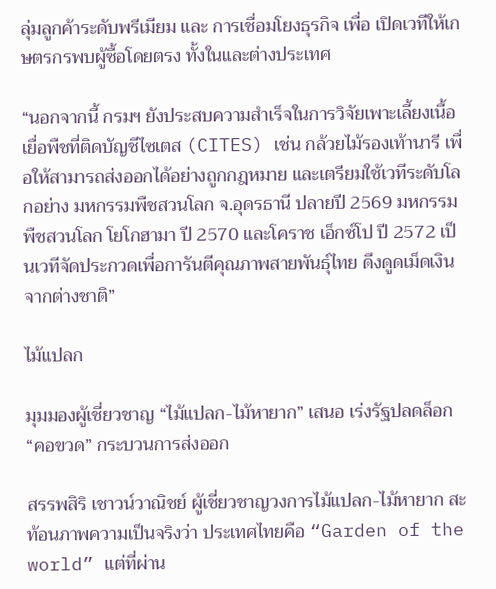ลุ่มลูกค้าระดับพรีเมียม และ การเชื่อมโยงธุรกิจ เพื่อ เปิดเวทีให้เกษตรกรพบผู้ซื้อโดยตรง ทั้งในและต่างประเทศ

“นอกจากนี้ กรมฯ ยังประสบความสำเร็จในการวิจัยเพาะเลี้ยงเนื้อเยื่อพืชที่ติดบัญชีไซเตส (CITES) เช่น กล้วยไม้รองเท้านารี เพื่อให้สามารถส่งออกได้อย่างถูกกฎหมาย และเตรียมใช้เวทีระดับโลกอย่าง มหกรรมพืชสวนโลก จ.อุดรธานี ปลายปี 2569 มหกรรมพืชสวนโลก โยโกฮามา ปี 2570 และโคราช เอ็กซ์โป ปี 2572 เป็นเวทีจัดประกวดเพื่อการันตีคุณภาพสายพันธุ์ไทย ดึงดูดเม็ดเงินจากต่างชาติ”

ไม้แปลก

มุมมองผู้เชี่ยวชาญ “ไม้แปลก-ไม้หายาก” เสนอ เร่งรัฐปลดล็อก “คอขวด” กระบวนการส่งออก

สรรพสิริ เชาวน์วาณิชย์ ผู้เชี่ยวชาญวงการไม้แปลก-ไม้หายาก สะท้อนภาพความเป็นจริงว่า ประเทศไทยคือ “Garden of the world” แต่ที่ผ่าน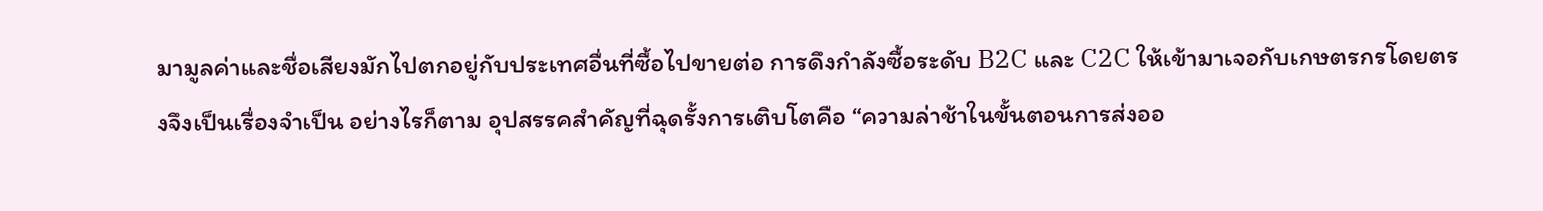มามูลค่าและชื่อเสียงมักไปตกอยู่กับประเทศอื่นที่ซื้อไปขายต่อ การดึงกำลังซื้อระดับ B2C และ C2C ให้เข้ามาเจอกับเกษตรกรโดยตรงจึงเป็นเรื่องจำเป็น อย่างไรก็ตาม อุปสรรคสำคัญที่ฉุดรั้งการเติบโตคือ “ความล่าช้าในขั้นตอนการส่งออ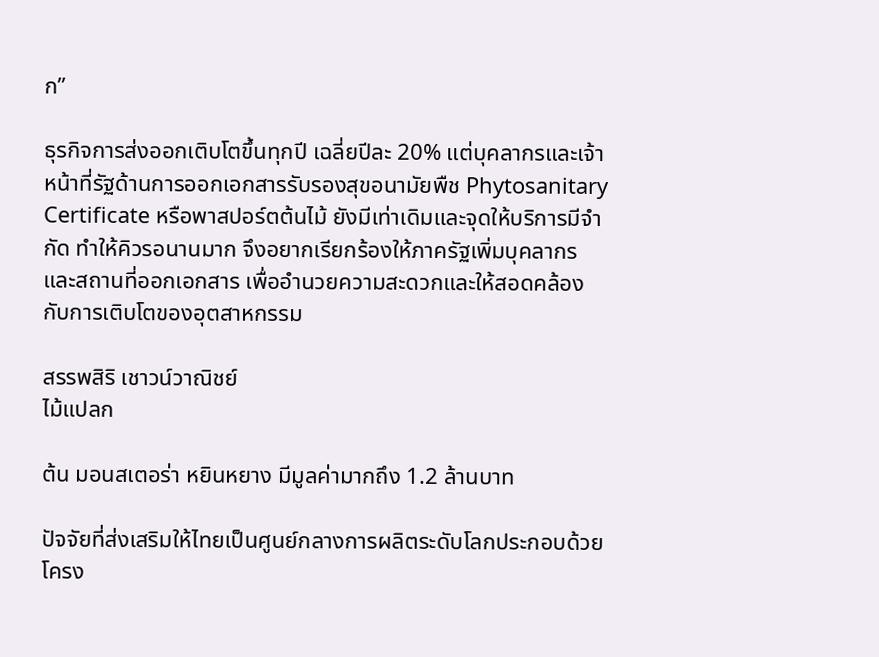ก”

ธุรกิจการส่งออกเติบโตขึ้นทุกปี เฉลี่ยปีละ 20% แต่บุคลากรและเจ้าหน้าที่รัฐด้านการออกเอกสารรับรองสุขอนามัยพืช Phytosanitary Certificate หรือพาสปอร์ตต้นไม้ ยังมีเท่าเดิมและจุดให้บริการมีจำกัด ทำให้คิวรอนานมาก จึงอยากเรียกร้องให้ภาครัฐเพิ่มบุคลากรและสถานที่ออกเอกสาร เพื่ออำนวยความสะดวกและให้สอดคล้องกับการเติบโตของอุตสาหกรรม

สรรพสิริ เชาวน์วาณิชย์
ไม้แปลก

ต้น มอนสเตอร่า หยินหยาง มีมูลค่ามากถึง 1.2 ล้านบาท

ปัจจัยที่ส่งเสริมให้ไทยเป็นศูนย์กลางการผลิตระดับโลกประกอบด้วย โครง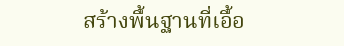สร้างพื้นฐานที่เอื้อ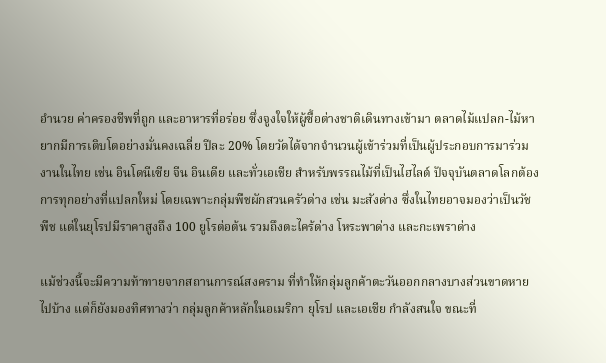อำนวย ค่าครองชีพที่ถูก และอาหารที่อร่อย ซึ่งจูงใจให้ผู้ซื้อต่างชาติเดินทางเข้ามา ตลาดไม้แปลก-ไม้หายากมีการเติบโตอย่างมั่นคงเฉลี่ย ปีละ 20% โดยวัดได้จากจำนวนผู้เข้าร่วมที่เป็นผู้ประกอบการมาร่วมงานในไทย เช่น อินโดนีเซีย จีน อินเดีย และทั่วเอเชีย สำหรับพรรณไม้ที่เป็นไฮไลต์ ปัจจุบันตลาดโลกต้องการทุกอย่างที่แปลกใหม่ โดยเฉพาะกลุ่มพืชผักสวนครัวด่าง เช่น มะสังด่าง ซึ่งในไทยอาจมองว่าเป็นวัชพืช แต่ในยุโรปมีราคาสูงถึง 100 ยูโรต่อต้น รวมถึงตะไคร้ด่าง โหระพาด่าง และกะเพราด่าง

แม้ช่วงนี้จะมีความท้าทายจากสถานการณ์สงคราม ที่ทำให้กลุ่มลูกค้าตะวันออกกลางบางส่วนขาดหายไปบ้าง แต่ก็ยังมองทิศทางว่า กลุ่มลูกค้าหลักในอเมริกา ยุโรป และเอเชีย กำลังสนใจ ขณะที่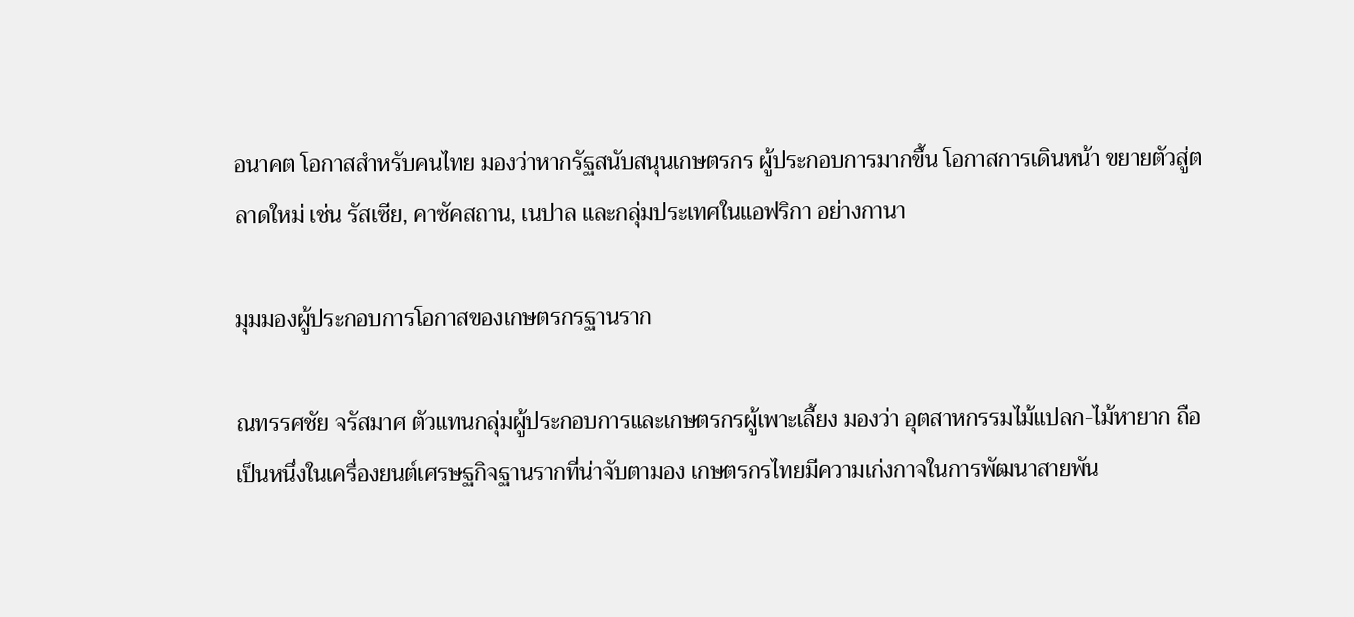อนาคต โอกาสสำหรับคนไทย มองว่าหากรัฐสนับสนุนเกษตรกร ผู้ประกอบการมากขึ้น โอกาสการเดินหน้า ขยายตัวสู่ตลาดใหม่ เช่น รัสเซีย, คาซัคสถาน, เนปาล และกลุ่มประเทศในแอฟริกา อย่างกานา

มุมมองผู้ประกอบการโอกาสของเกษตรกรฐานราก

ณทรรศชัย จรัสมาศ ตัวแทนกลุ่มผู้ประกอบการและเกษตรกรผู้เพาะเลี้ยง มองว่า อุตสาหกรรมไม้แปลก-ไม้หายาก ถือเป็นหนึ่งในเครื่องยนต์เศรษฐกิจฐานรากที่น่าจับตามอง เกษตรกรไทยมีความเก่งกาจในการพัฒนาสายพัน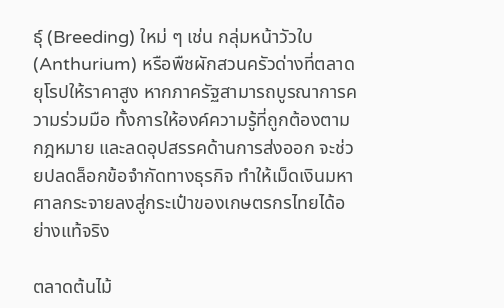ธุ์ (Breeding) ใหม่ ๆ เช่น กลุ่มหน้าวัวใบ (Anthurium) หรือพืชผักสวนครัวด่างที่ตลาดยุโรปให้ราคาสูง หากภาครัฐสามารถบูรณาการความร่วมมือ ทั้งการให้องค์ความรู้ที่ถูกต้องตามกฎหมาย และลดอุปสรรคด้านการส่งออก จะช่วยปลดล็อกข้อจำกัดทางธุรกิจ ทำให้เม็ดเงินมหาศาลกระจายลงสู่กระเป๋าของเกษตรกรไทยได้อย่างแท้จริง

ตลาดต้นไม้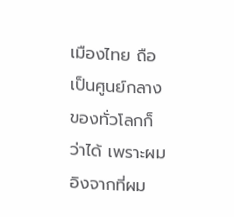เมืองไทย ถือเป็นศูนย์กลางของทั่วโลกก็ว่าได้ เพราะผมอิงจากที่ผม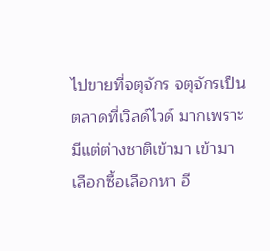ไปขายที่จตุจักร จตุจักรเป็นตลาดที่เวิลด์ไวด์ มากเพราะมีแต่ต่างชาติเข้ามา เข้ามาเลือกซื้อเลือกหา อี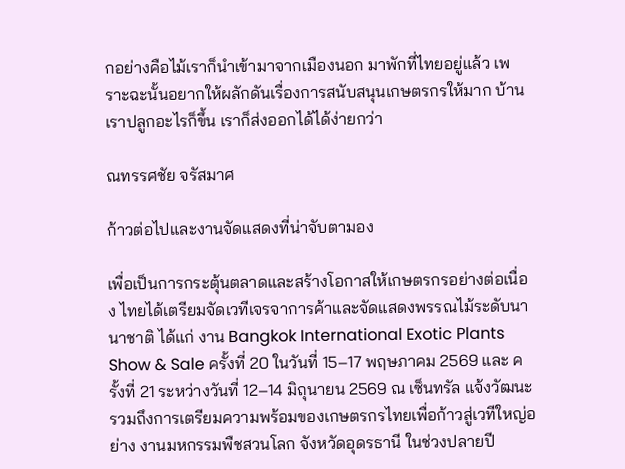กอย่างคือไม้เราก็นำเข้ามาจากเมืองนอก มาพักที่ไทยอยู่แล้ว เพราะฉะนั้นอยากให้ผลักดันเรื่องการสนับสนุนเกษตรกรให้มาก บ้านเราปลูกอะไรก็ขึ้น เราก็ส่งออกได้ได้ง่ายกว่า

ณทรรศชัย จรัสมาศ

ก้าวต่อไปและงานจัดแสดงที่น่าจับตามอง

เพื่อเป็นการกระตุ้นตลาดและสร้างโอกาสให้เกษตรกรอย่างต่อเนื่อง ไทยได้เตรียมจัดเวทีเจรจาการค้าและจัดแสดงพรรณไม้ระดับนานาชาติ ได้แก่ งาน Bangkok International Exotic Plants Show & Sale ครั้งที่ 20 ในวันที่ 15–17 พฤษภาคม 2569 และ ครั้งที่ 21 ระหว่างวันที่ 12–14 มิถุนายน 2569 ณ เซ็นทรัล แจ้งวัฒนะ รวมถึงการเตรียมความพร้อมของเกษตรกรไทยเพื่อก้าวสู่เวทีใหญ่อย่าง งานมหกรรมพืชสวนโลก จังหวัดอุดรธานี ในช่วงปลายปี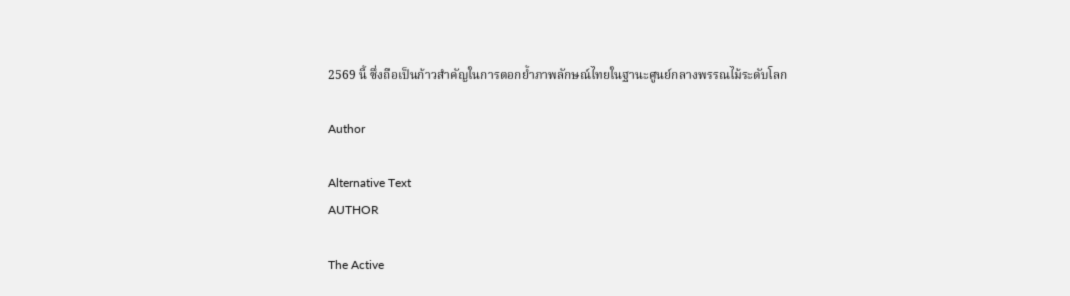2569 นี้ ซึ่งถือเป็นก้าวสำคัญในการตอกย้ำภาพลักษณ์ไทยในฐานะศูนย์กลางพรรณไม้ระดับโลก

Author

Alternative Text
AUTHOR

The Active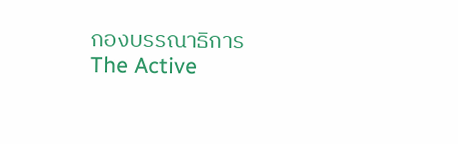กองบรรณาธิการ The Active